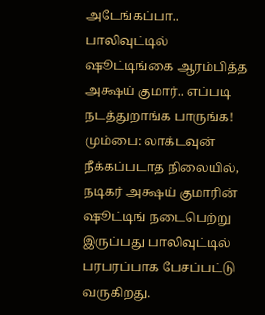அடேங்கப்பா.. பாலிவுட்டில் ஷூட்டிங்கை ஆரம்பித்த அக்ஷய் குமார்.. எப்படி நடத்துறாங்க பாருங்க!
மும்பை: லாக்டவுன் நீக்கப்படாத நிலையில், நடிகர் அக்ஷய் குமாரின் ஷூட்டிங் நடைபெற்று இருப்பது பாலிவுட்டில் பரபரப்பாக பேசப்பட்டு வருகிறது.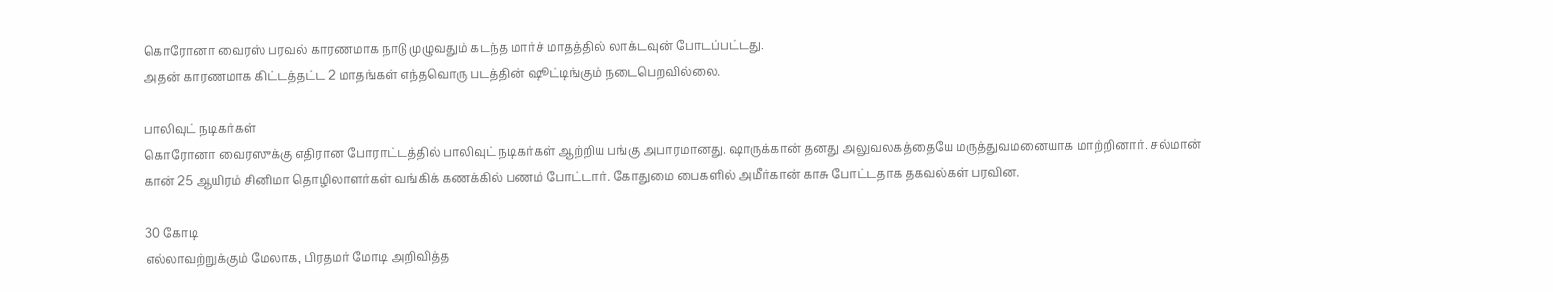கொரோனா வைரஸ் பரவல் காரணமாக நாடு முழுவதும் கடந்த மார்ச் மாதத்தில் லாக்டவுன் போடப்பட்டது.
அதன் காரணமாக கிட்டத்தட்ட 2 மாதங்கள் எந்தவொரு படத்தின் ஷூட்டிங்கும் நடைபெறவில்லை.

பாலிவுட் நடிகர்கள்
கொரோனா வைரஸுக்கு எதிரான போராட்டத்தில் பாலிவுட் நடிகர்கள் ஆற்றிய பங்கு அபாரமானது. ஷாருக்கான் தனது அலுவலகத்தையே மருத்துவமனையாக மாற்றினார். சல்மான் கான் 25 ஆயிரம் சினிமா தொழிலாளர்கள் வங்கிக் கணக்கில் பணம் போட்டார். கோதுமை பைகளில் அமீர்கான் காசு போட்டதாக தகவல்கள் பரவின.

30 கோடி
எல்லாவற்றுக்கும் மேலாக, பிரதமர் மோடி அறிவித்த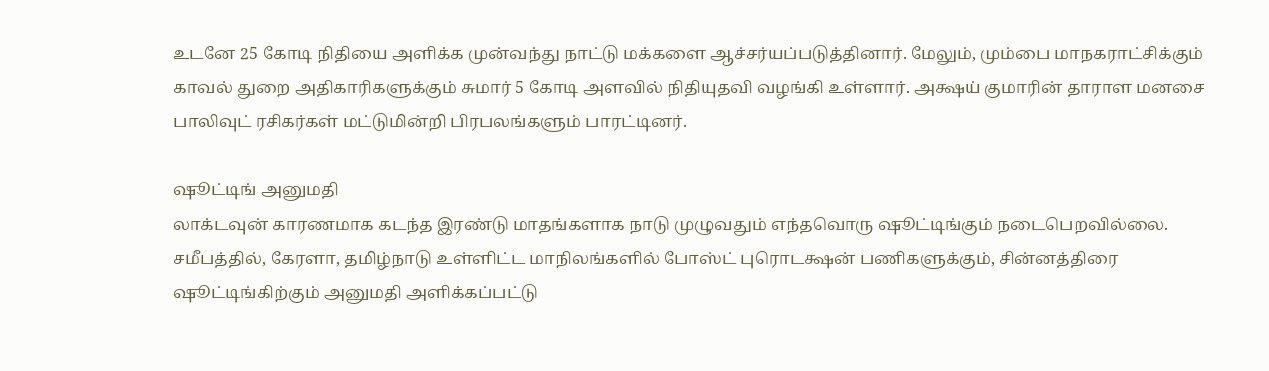உடனே 25 கோடி நிதியை அளிக்க முன்வந்து நாட்டு மக்களை ஆச்சர்யப்படுத்தினார். மேலும், மும்பை மாநகராட்சிக்கும் காவல் துறை அதிகாரிகளுக்கும் சுமார் 5 கோடி அளவில் நிதியுதவி வழங்கி உள்ளார். அக்ஷய் குமாரின் தாராள மனசை பாலிவுட் ரசிகர்கள் மட்டுமின்றி பிரபலங்களும் பாரட்டினர்.

ஷூட்டிங் அனுமதி
லாக்டவுன் காரணமாக கடந்த இரண்டு மாதங்களாக நாடு முழுவதும் எந்தவொரு ஷூட்டிங்கும் நடைபெறவில்லை. சமீபத்தில், கேரளா, தமிழ்நாடு உள்ளிட்ட மாநிலங்களில் போஸ்ட் புரொடக்ஷன் பணிகளுக்கும், சின்னத்திரை ஷூட்டிங்கிற்கும் அனுமதி அளிக்கப்பட்டு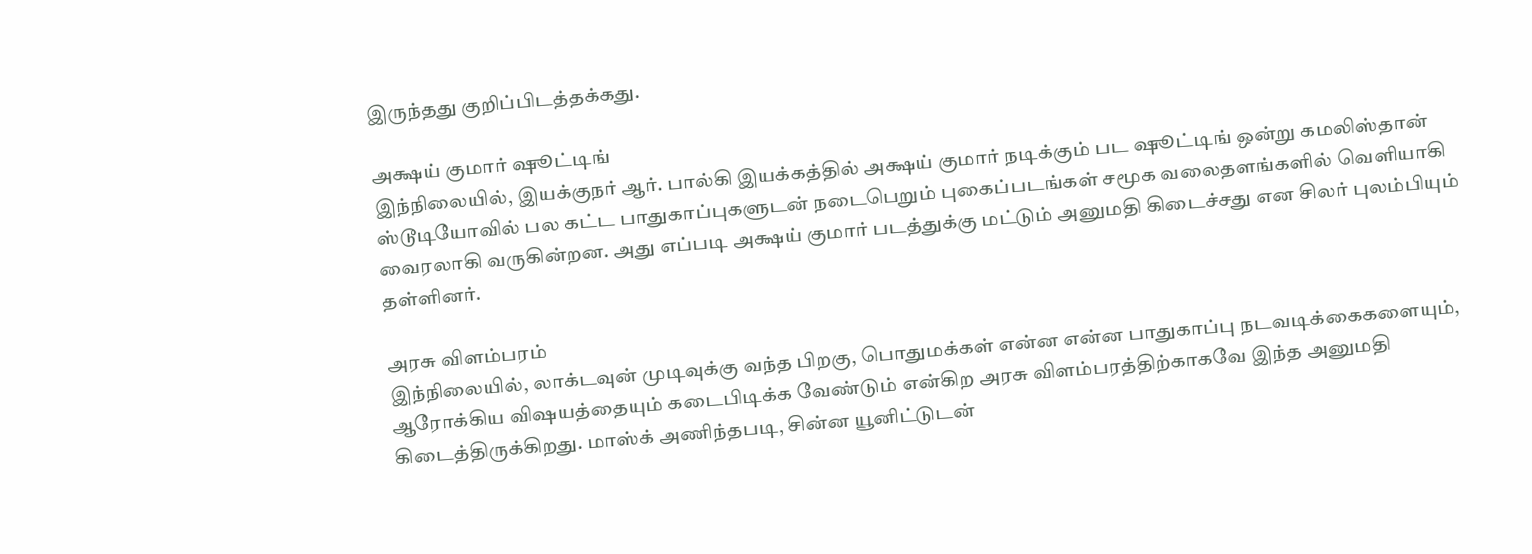இருந்தது குறிப்பிடத்தக்கது.

அக்ஷய் குமார் ஷூட்டிங்
இந்நிலையில், இயக்குநர் ஆர். பால்கி இயக்கத்தில் அக்ஷய் குமார் நடிக்கும் பட ஷூட்டிங் ஒன்று கமலிஸ்தான் ஸ்டூடியோவில் பல கட்ட பாதுகாப்புகளுடன் நடைபெறும் புகைப்படங்கள் சமூக வலைதளங்களில் வெளியாகி வைரலாகி வருகின்றன. அது எப்படி அக்ஷய் குமார் படத்துக்கு மட்டும் அனுமதி கிடைச்சது என சிலர் புலம்பியும் தள்ளினர்.

அரசு விளம்பரம்
இந்நிலையில், லாக்டவுன் முடிவுக்கு வந்த பிறகு, பொதுமக்கள் என்ன என்ன பாதுகாப்பு நடவடிக்கைகளையும், ஆரோக்கிய விஷயத்தையும் கடைபிடிக்க வேண்டும் என்கிற அரசு விளம்பரத்திற்காகவே இந்த அனுமதி கிடைத்திருக்கிறது. மாஸ்க் அணிந்தபடி, சின்ன யூனிட்டுடன்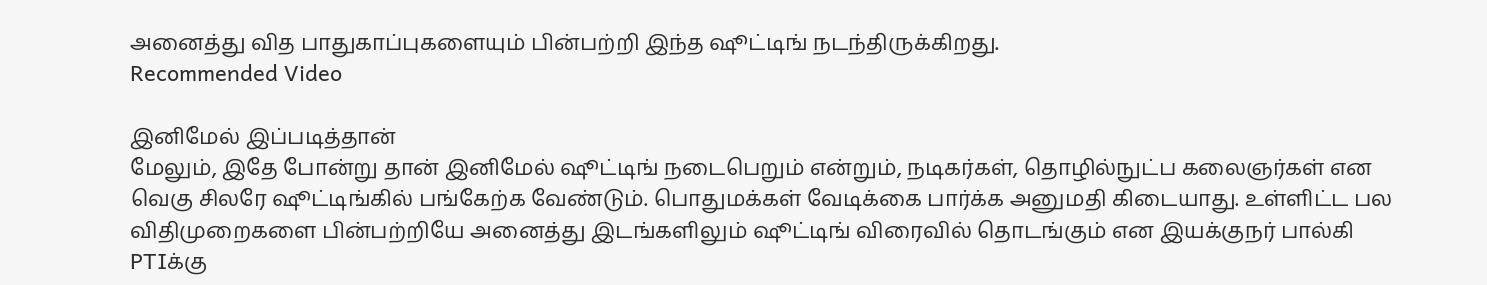அனைத்து வித பாதுகாப்புகளையும் பின்பற்றி இந்த ஷூட்டிங் நடந்திருக்கிறது.
Recommended Video

இனிமேல் இப்படித்தான்
மேலும், இதே போன்று தான் இனிமேல் ஷூட்டிங் நடைபெறும் என்றும், நடிகர்கள், தொழில்நுட்ப கலைஞர்கள் என வெகு சிலரே ஷூட்டிங்கில் பங்கேற்க வேண்டும். பொதுமக்கள் வேடிக்கை பார்க்க அனுமதி கிடையாது. உள்ளிட்ட பல விதிமுறைகளை பின்பற்றியே அனைத்து இடங்களிலும் ஷூட்டிங் விரைவில் தொடங்கும் என இயக்குநர் பால்கி PTIக்கு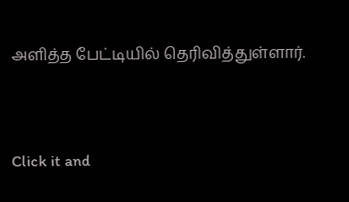அளித்த பேட்டியில் தெரிவித்துள்ளார்.


Click it and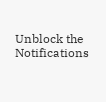Unblock the Notifications